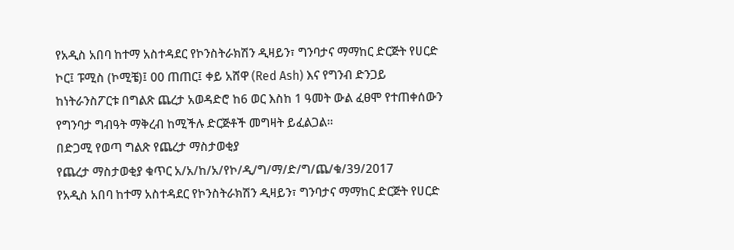የአዲስ አበባ ከተማ አስተዳደር የኮንስትራክሽን ዲዛይን፣ ግንባታና ማማከር ድርጅት የሀርድ ኮር፤ ፑሚስ (ኮሚቼ)፤ 00 ጠጠር፤ ቀይ አሸዋ (Red Ash) እና የግንብ ድንጋይ ከነትራንስፖርቱ በግልጽ ጨረታ አወዳድሮ ከ6 ወር እስከ 1 ዓመት ውል ፈፀሞ የተጠቀሰውን የግንባታ ግብዓት ማቅረብ ከሚችሉ ድርጅቶች መግዛት ይፈልጋል።
በድጋሚ የወጣ ግልጽ የጨረታ ማስታወቂያ
የጨረታ ማስታወቂያ ቁጥር አ/አ/ከ/አ/የኮ/ዲ/ግ/ማ/ድ/ግ/ጨ/ቁ/39/2017
የአዲስ አበባ ከተማ አስተዳደር የኮንስትራክሽን ዲዛይን፣ ግንባታና ማማከር ድርጅት የሀርድ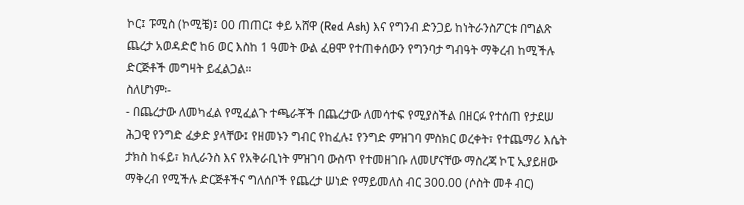ኮር፤ ፑሚስ (ኮሚቼ)፤ 00 ጠጠር፤ ቀይ አሸዋ (Red Ash) እና የግንብ ድንጋይ ከነትራንስፖርቱ በግልጽ ጨረታ አወዳድሮ ከ6 ወር እስከ 1 ዓመት ውል ፈፀሞ የተጠቀሰውን የግንባታ ግብዓት ማቅረብ ከሚችሉ ድርጅቶች መግዛት ይፈልጋል።
ስለሆነም፡-
- በጨረታው ለመካፈል የሚፈልጉ ተጫራቾች በጨረታው ለመሳተፍ የሚያስችል በዘርፉ የተሰጠ የታደሠ ሕጋዊ የንግድ ፈቃድ ያላቸው፤ የዘመኑን ግብር የከፈሉ፤ የንግድ ምዝገባ ምስክር ወረቀት፣ የተጨማሪ እሴት ታክስ ከፋይ፣ ክሊራንስ እና የአቅራቢነት ምዝገባ ውስጥ የተመዘገቡ ለመሆናቸው ማስረጃ ኮፒ ኢያይዘው ማቅረብ የሚችሉ ድርጅቶችና ግለሰቦች የጨረታ ሠነድ የማይመለስ ብር 300.00 (ሶስት መቶ ብር)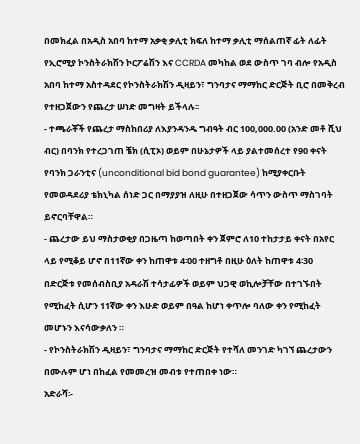በመክፈል በአዲስ አበባ ከተማ አቃቂ ቃሊቲ ክፍለ ከተማ ቃሊቲ ማሰልጠኛ ፊት ለፊት የኢሮሚያ ኮንስትራክሽን ኮርፖሬሽን እና CCRDA መካከል ወደ ውስጥ ገባ ብሎ የአዲስ አበባ ከተማ አስተዳደር የኮንስትራክሽን ዲዛይን፣ ግንባታና ማማከር ድርጅት ቢሮ በመቅረብ የተዘጋጀውን የጨረታ ሠነድ መግዛት ይችላሉ፡፡
- ተጫራቾች የጨረታ ማስከበሪያ ለእያንዳንዱ ግብዓት ብር 100,000.00 (አንድ መቶ ሺህ ብር) በባንክ የተረጋገጠ ቼክ (ሲፒኦ) ወይም በሁኔታዎች ላይ ያልተመሰረተ የ90 ቀናት የባንክ ጋራንቲና (unconditional bid bond guarantee) ከሚያቀርቡት የመወዳደሪያ ቴክኒካል ሰነድ ጋር በማያያዝ ለዚሁ በተዘጋጀው ሳጥን ውስጥ ማስገባት ይኖርባቸዋል።
- ጨረታው ይህ ማስታወቂያ በጋዜጣ ከወጣበት ቀን ጀምሮ ለ10 ተከታታይ ቀናት በአየር ላይ የሚቆይ ሆኖ በ11ኛው ቀን ከጠዋቱ 4፡00 ተዘግቶ በዚሁ ዕለት ከጠዋቱ 4፡30 በድርጅቱ የመሰብስቢያ አዳራሽ ተሳታፊዎች ወይም ህጋዊ ወኪሎቻቸው በተገኙበት የሚከፈት ሲሆን 11ኛው ቀን እሁድ ወይም በዓል ከሆነ ቀጥሎ ባለው ቀን የሚከፈት መሆኑን እናሳውቃለን ።
- የኮንስትራክሽን ዲዛይን፣ ግንባታና ማማከር ድርጅት የተሻለ መንገድ ካገኘ ጨረታውን በሙሉም ሆነ በከፈል የመመረዝ መብቱ የተጠበቀ ነው።
አድራሻ፡-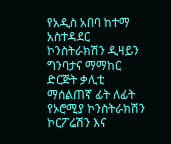የአዲስ አበባ ከተማ አስተዳደር ኮንስትራክሽን ዲዛይን ግንባታና ማማከር ድርጅት ቃሊቲ ማሰልጠኛ ፊት ለፊት የኦሮሚያ ኮንስትራክሽን ኮርፖሬሽን እና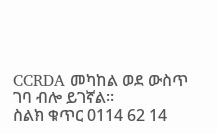CCRDA መካከል ወደ ውስጥ ገባ ብሎ ይገኛል።
ስልክ ቁጥር 0114 62 14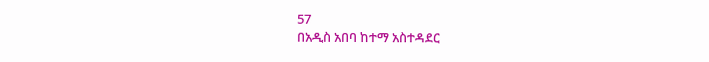57
በአዲስ አበባ ከተማ አስተዳደር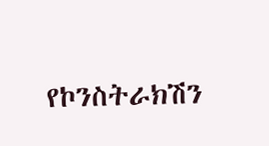የኮንስትራክሽን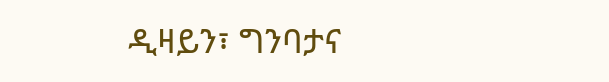ዲዛይን፣ ግንባታና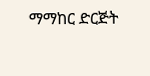ማማከር ድርጅት